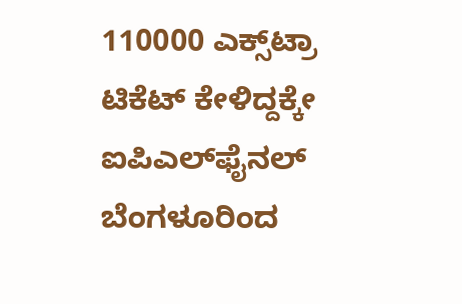110000 ಎಕ್ಸ್‌ಟ್ರಾ ಟಿಕೆಟ್‌ ಕೇಳಿದ್ದಕ್ಕೇ ಐಪಿಎಲ್‌ಫೈನಲ್‌ ಬೆಂಗಳೂರಿಂದ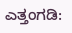ಎತ್ತಂಗಡಿ: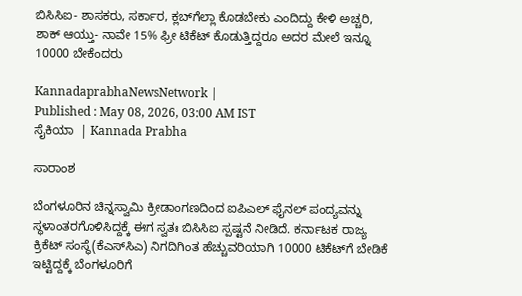ಬಿಸಿಸಿಐ- ಶಾಸಕರು, ಸರ್ಕಾರ, ಕ್ಲಬ್‌ಗೆಲ್ಲಾ ಕೊಡಬೇಕು ಎಂದಿದ್ದು ಕೇಳಿ ಅಚ್ಚರಿ, ಶಾಕ್‌ ಆಯ್ತು- ನಾವೇ 15% ಫ್ರೀ ಟಿಕೆಟ್‌ ಕೊಡುತ್ತಿದ್ದರೂ ಅದರ ಮೇಲೆ ಇನ್ನೂ 10000 ಬೇಕೆಂದರು

KannadaprabhaNewsNetwork |
Published : May 08, 2026, 03:00 AM IST
ಸೈಕಿಯಾ  | Kannada Prabha

ಸಾರಾಂಶ

ಬೆಂಗಳೂರಿನ ಚಿನ್ನಸ್ವಾಮಿ ಕ್ರೀಡಾಂಗಣದಿಂದ ಐಪಿಎಲ್‌ ಫೈನಲ್‌ ಪಂದ್ಯವನ್ನು ಸ್ಥಳಾಂತರಗೊಳಿಸಿದ್ದಕ್ಕೆ ಈಗ ಸ್ವತಃ ಬಿಸಿಸಿಐ ಸ್ಪಷ್ಟನೆ ನೀಡಿದೆ. ಕರ್ನಾಟಕ ರಾಜ್ಯ ಕ್ರಿಕೆಟ್‌ ಸಂಸ್ಥೆ(ಕೆಎಸ್‌ಸಿಎ) ನಿಗದಿಗಿಂತ ಹೆಚ್ಚುವರಿಯಾಗಿ 10000 ಟಿಕೆಟ್‌ಗೆ ಬೇಡಿಕೆ ಇಟ್ಟಿದ್ದಕ್ಕೆ ಬೆಂಗಳೂರಿಗೆ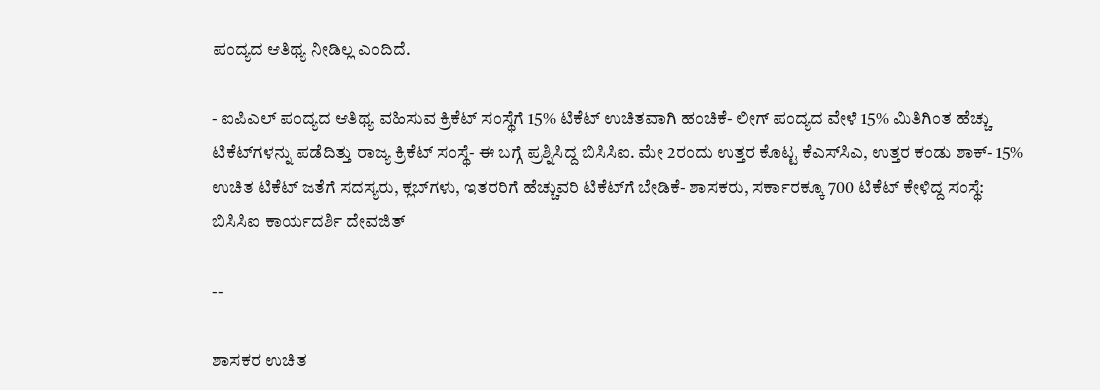ಪಂದ್ಯದ ಆತಿಥ್ಯ ನೀಡಿಲ್ಲ ಎಂದಿದೆ.

- ಐಪಿಎಲ್‌ ಪಂದ್ಯದ ಆತಿಥ್ಯ ವಹಿಸುವ ಕ್ರಿಕೆಟ್‌ ಸಂಸ್ಥೆಗೆ 15% ಟಿಕೆಟ್‌ ಉಚಿತವಾಗಿ ಹಂಚಿಕೆ- ಲೀಗ್‌ ಪಂದ್ಯದ ವೇಳೆ 15% ಮಿತಿಗಿಂತ ಹೆಚ್ಚು ಟಿಕೆಟ್‌ಗಳನ್ನು ಪಡೆದಿತ್ತು ರಾಜ್ಯ ಕ್ರಿಕೆಟ್‌ ಸಂಸ್ಥೆ- ಈ ಬಗ್ಗೆ ಪ್ರಶ್ನಿಸಿದ್ದ ಬಿಸಿಸಿಐ. ಮೇ 2ರಂದು ಉತ್ತರ ಕೊಟ್ಟ ಕೆಎಸ್‌ಸಿಎ, ಉತ್ತರ ಕಂಡು ಶಾಕ್‌- 15% ಉಚಿತ ಟಿಕೆಟ್‌ ಜತೆಗೆ ಸದಸ್ಯರು, ಕ್ಲಬ್‌ಗಳು, ಇತರರಿಗೆ ಹೆಚ್ಚುವರಿ ಟಿಕೆಟ್‌ಗೆ ಬೇಡಿಕೆ- ಶಾಸಕರು, ಸರ್ಕಾರಕ್ಕೂ 700 ಟಿಕೆಟ್‌ ಕೇಳಿದ್ದ ಸಂಸ್ಥೆ: ಬಿಸಿಸಿಐ ಕಾರ್ಯದರ್ಶಿ ದೇವಜಿತ್‌

--

ಶಾಸಕರ ಉಚಿತ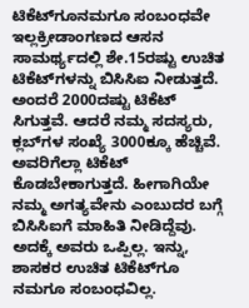ಟಿಕೆಟ್‌ಗೂನಮಗೂ ಸಂಬಂಧವೇ ಇಲ್ಲಕ್ರೀಡಾಂಗಣದ ಆಸನ ಸಾಮರ್ಥ್ಯದಲ್ಲಿ ಶೇ.15ರಷ್ಟು ಉಚಿತ ಟಿಕೆಟ್‌ಗಳನ್ನು ಬಿಸಿಸಿಐ ನೀಡುತ್ತದೆ. ಅಂದರೆ 2000ದಷ್ಟು ಟಿಕೆಟ್‌ ಸಿಗುತ್ತವೆ. ಆದರೆ ನಮ್ಮ ಸದಸ್ಯರು, ಕ್ಲಬ್‌ಗಳ ಸಂಖ್ಯೆ 3000ಕ್ಕೂ ಹೆಚ್ಚಿವೆ. ಅವರಿಗೆಲ್ಲಾ ಟಿಕೆಟ್‌ ಕೊಡಬೇಕಾಗುತ್ತದೆ. ಹೀಗಾಗಿಯೇ ನಮ್ಮ ಅಗತ್ಯವೇನು ಎಂಬುದರ ಬಗ್ಗೆ ಬಿಸಿಸಿಐಗೆ ಮಾಹಿತಿ ನೀಡಿದ್ದೆವು. ಅದಕ್ಕೆ ಅವರು ಒಪ್ಪಿಲ್ಲ. ಇನ್ನು, ಶಾಸಕರ ಉಚಿತ ಟಿಕೆಟ್‌ಗೂ ನಮಗೂ ಸಂಬಂಧವಿಲ್ಲ.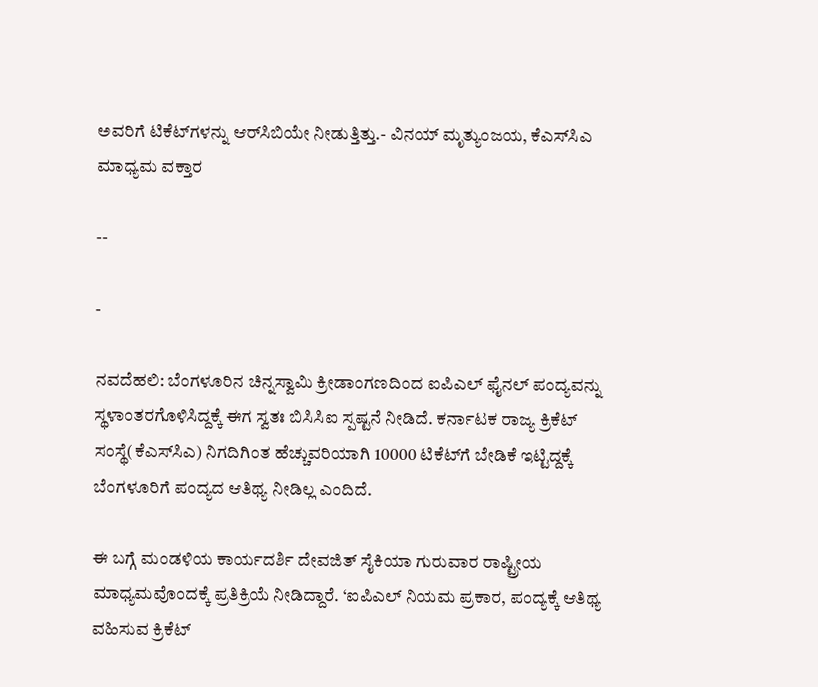ಅವರಿಗೆ ಟಿಕೆಟ್‌ಗಳನ್ನು ಆರ್‌ಸಿಬಿಯೇ ನೀಡುತ್ತಿತ್ತು.- ವಿನಯ್‌ ಮೃತ್ಯುಂಜಯ, ಕೆಎಸ್‌ಸಿಎ ಮಾಧ್ಯಮ ವಕ್ತಾರ

--

-

ನವದೆಹಲಿ: ಬೆಂಗಳೂರಿನ ಚಿನ್ನಸ್ವಾಮಿ ಕ್ರೀಡಾಂಗಣದಿಂದ ಐಪಿಎಲ್‌ ಫೈನಲ್‌ ಪಂದ್ಯವನ್ನು ಸ್ಥಳಾಂತರಗೊಳಿಸಿದ್ದಕ್ಕೆ ಈಗ ಸ್ವತಃ ಬಿಸಿಸಿಐ ಸ್ಪಷ್ಟನೆ ನೀಡಿದೆ. ಕರ್ನಾಟಕ ರಾಜ್ಯ ಕ್ರಿಕೆಟ್‌ ಸಂಸ್ಥೆ(ಕೆಎಸ್‌ಸಿಎ) ನಿಗದಿಗಿಂತ ಹೆಚ್ಚುವರಿಯಾಗಿ 10000 ಟಿಕೆಟ್‌ಗೆ ಬೇಡಿಕೆ ಇಟ್ಟಿದ್ದಕ್ಕೆ ಬೆಂಗಳೂರಿಗೆ ಪಂದ್ಯದ ಆತಿಥ್ಯ ನೀಡಿಲ್ಲ ಎಂದಿದೆ.

ಈ ಬಗ್ಗೆ ಮಂಡಳಿಯ ಕಾರ್ಯದರ್ಶಿ ದೇವಜಿತ್‌ ಸೈಕಿಯಾ ಗುರುವಾರ ರಾಷ್ಟ್ರೀಯ ಮಾಧ್ಯಮವೊಂದಕ್ಕೆ ಪ್ರತಿಕ್ರಿಯೆ ನೀಡಿದ್ದಾರೆ. ‘ಐಪಿಎಲ್‌ ನಿಯಮ ಪ್ರಕಾರ, ಪಂದ್ಯಕ್ಕೆ ಆತಿಥ್ಯ ವಹಿಸುವ ಕ್ರಿಕೆಟ್‌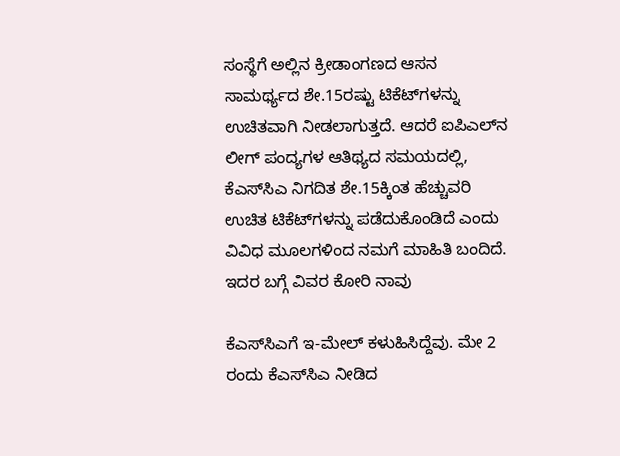ಸಂಸ್ಥೆಗೆ ಅಲ್ಲಿನ ಕ್ರೀಡಾಂಗಣದ ಆಸನ ಸಾಮರ್ಥ್ಯದ ಶೇ.15ರಷ್ಟು ಟಿಕೆಟ್‌ಗಳನ್ನು ಉಚಿತವಾಗಿ ನೀಡಲಾಗುತ್ತದೆ. ಆದರೆ ಐಪಿಎಲ್‌ನ ಲೀಗ್ ಪಂದ್ಯಗಳ ಆತಿಥ್ಯದ ಸಮಯದಲ್ಲಿ, ಕೆಎಸ್‌ಸಿಎ ನಿಗದಿತ ಶೇ.15ಕ್ಕಿಂತ ಹೆಚ್ಚುವರಿ ಉಚಿತ ಟಿಕೆಟ್‌ಗಳನ್ನು ಪಡೆದುಕೊಂಡಿದೆ ಎಂದು ವಿವಿಧ ಮೂಲಗಳಿಂದ ನಮಗೆ ಮಾಹಿತಿ ಬಂದಿದೆ. ಇದರ ಬಗ್ಗೆ ವಿವರ ಕೋರಿ ನಾವು

ಕೆಎಸ್‌ಸಿಎಗೆ ಇ-ಮೇಲ್‌ ಕಳುಹಿಸಿದ್ದೆವು. ಮೇ 2 ರಂದು ಕೆಎಸ್‌ಸಿಎ ನೀಡಿದ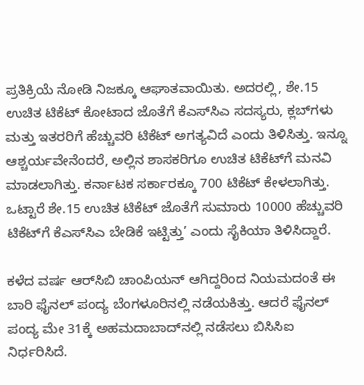ಪ್ರತಿಕ್ರಿಯೆ ನೋಡಿ ನಿಜಕ್ಕೂ ಆಘಾತವಾಯಿತು. ಅದರಲ್ಲಿ, ಶೇ.15 ಉಚಿತ ಟಿಕೆಟ್ ಕೋಟಾದ ಜೊತೆಗೆ ಕೆಎಸ್‌ಸಿಎ ಸದಸ್ಯರು, ಕ್ಲಬ್‌ಗಳು ಮತ್ತು ಇತರರಿಗೆ ಹೆಚ್ಚುವರಿ ಟಿಕೆಟ್‌ ಅಗತ್ಯವಿದೆ ಎಂದು ತಿಳಿಸಿತ್ತು. ಇನ್ನೂ ಆಶ್ಚರ್ಯವೇನೆಂದರೆ, ಅಲ್ಲಿನ ಶಾಸಕರಿಗೂ ಉಚಿತ ಟಿಕೆಟ್‌ಗೆ ಮನವಿ ಮಾಡಲಾಗಿತ್ತು. ಕರ್ನಾಟಕ ಸರ್ಕಾರಕ್ಕೂ 700 ಟಿಕೆಟ್‌ ಕೇಳಲಾಗಿತ್ತು. ಒಟ್ಟಾರೆ ಶೇ.15 ಉಚಿತ ಟಿಕೆಟ್‌ ಜೊತೆಗೆ ಸುಮಾರು 10000 ಹೆಚ್ಚುವರಿ ಟಿಕೆಟ್‌ಗೆ ಕೆಎಸ್‌ಸಿಎ ಬೇಡಿಕೆ ಇಟ್ಟಿತ್ತು’ ಎಂದು ಸೈಕಿಯಾ ತಿಳಿಸಿದ್ದಾರೆ.

ಕಳೆದ ವರ್ಷ ಆರ್‌ಸಿಬಿ ಚಾಂಪಿಯನ್‌ ಆಗಿದ್ದರಿಂದ ನಿಯಮದಂತೆ ಈ ಬಾರಿ ಫೈನಲ್‌ ಪಂದ್ಯ ಬೆಂಗಳೂರಿನಲ್ಲಿ ನಡೆಯಕಿತ್ತು. ಆದರೆ ಫೈನಲ್‌ ಪಂದ್ಯ ಮೇ 31ಕ್ಕೆ ಅಹಮದಾಬಾದ್‌ನಲ್ಲಿ ನಡೆಸಲು ಬಿಸಿಸಿಐ ನಿರ್ಧರಿಸಿದೆ.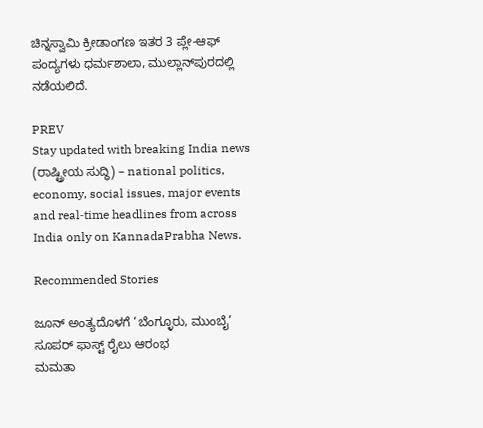ಚಿನ್ನಸ್ವಾಮಿ ಕ್ರೀಡಾಂಗಣ ಇತರ 3 ಪ್ಲೇ-ಆಫ್‌ ಪಂದ್ಯಗಳು ಧರ್ಮಶಾಲಾ, ಮುಲ್ಲಾನ್‌ಪುರದಲ್ಲಿ ನಡೆಯಲಿದೆ.

PREV
Stay updated with breaking India news (ರಾಷ್ಟ್ರೀಯ ಸುದ್ಧಿ) – national politics, economy, social issues, major events and real‑time headlines from across India only on KannadaPrabha News.

Recommended Stories

ಜೂನ್ ಅಂತ್ಯದೊಳಗೆ ‘ಬೆಂಗ್ಳೂರು, ಮುಂಬೈ’ ಸೂಪರ್ ಫಾಸ್ಟ್ ರೈಲು ಆರಂಭ
ಮಮತಾ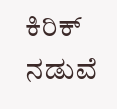ಕಿರಿಕ್‌ ನಡುವೆ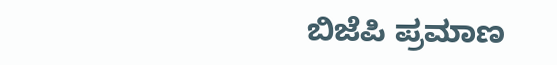ಬಿಜೆಪಿ ಪ್ರಮಾಣ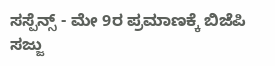ಸಸ್ಪೆನ್ಸ್‌ - ಮೇ 9ರ ಪ್ರಮಾಣಕ್ಕೆ ಬಿಜೆಪಿ ಸಜ್ಜು